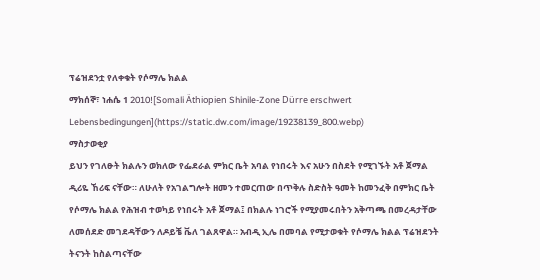ፕሬዝደንቷ የለቀቁት የሶማሌ ክልል
ማክሰኞ፣ ነሐሴ 1 2010![Somali Äthiopien Shinile-Zone Dürre erschwert Lebensbedingungen](https://static.dw.com/image/19238139_800.webp)
ማስታወቂያ
ይህን የገለፁት ክልሉን ወክለው የፌደራል ምክር ቤት አባል የነበሩት እና አሁን በስደት የሚገኙት አቶ ጀማል ዲሪዬ ኸሪፍ ናቸው። ለሁለት የአገልግሎት ዘመን ተመርጠው በጥቅሉ ስድስት ዓመት ከመንፈቅ በምክር ቤት የሶማሌ ክልል የሕዝብ ተወካይ የነበሩት አቶ ጀማል፤ በክልሉ ነገሮች የሚያመሩበትን አቅጣጫ በመረዳታቸው ለመሰደድ መገደዳቸውን ለዶይቼ ቬለ ገልጸዋል። አብዲ ኢሌ በመባል የሚታወቁት የሶማሌ ክልል ፕሬዝደንት ትናንት ከስልጣናቸው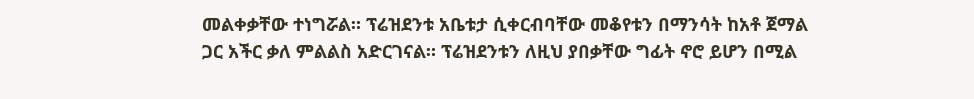መልቀቃቸው ተነግሯል። ፕሬዝደንቱ አቤቱታ ሲቀርብባቸው መቆየቱን በማንሳት ከአቶ ጀማል ጋር አችር ቃለ ምልልስ አድርገናል። ፕሬዝደንቱን ለዚህ ያበቃቸው ግፊት ኖሮ ይሆን በሚል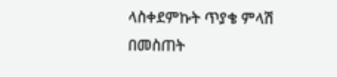ላስቀደምኩት ጥያቄ ምላሽ በመስጠት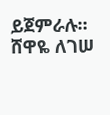ይጀምራሉ።
ሸዋዬ ለገሠ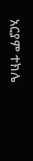አርያም ተክሌ